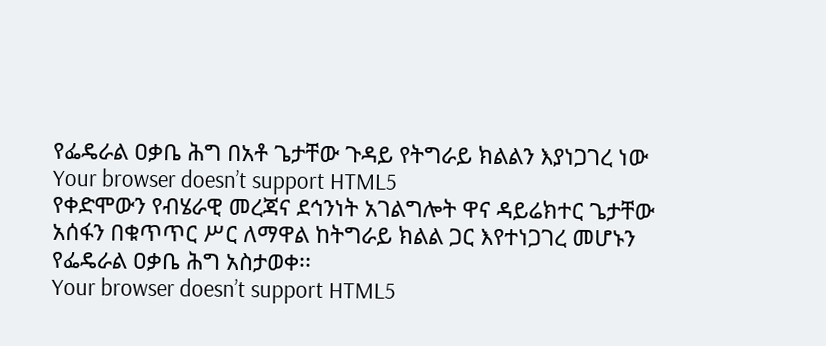የፌዴራል ዐቃቤ ሕግ በአቶ ጌታቸው ጉዳይ የትግራይ ክልልን እያነጋገረ ነው
Your browser doesn’t support HTML5
የቀድሞውን የብሄራዊ መረጃና ደኅንነት አገልግሎት ዋና ዳይሬክተር ጌታቸው አሰፋን በቁጥጥር ሥር ለማዋል ከትግራይ ክልል ጋር እየተነጋገረ መሆኑን የፌዴራል ዐቃቤ ሕግ አስታወቀ፡፡
Your browser doesn’t support HTML5